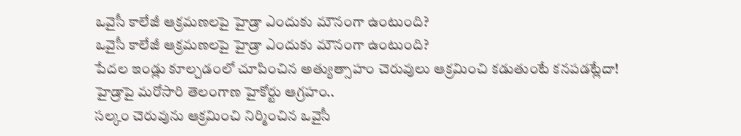ఒవైసీ కాలేజీ ఆక్రమణలపై హైడ్రా ఎందుకు మౌనంగా ఉంటుంది?
ఒవైసీ కాలేజీ ఆక్రమణలపై హైడ్రా ఎందుకు మౌనంగా ఉంటుంది?
పేదల ఇండ్లు కూల్చడంలో చూపించిన అత్యుత్సాహం చెరువులు ఆక్రమించి కడుతుంటే కనపడట్లేదా!
హైడ్రాపై మరోసారి తెలంగాణ హైకోర్టు ఆగ్రహం..
సల్కం చెరువును ఆక్రమించి నిర్మించిన ఒవైసీ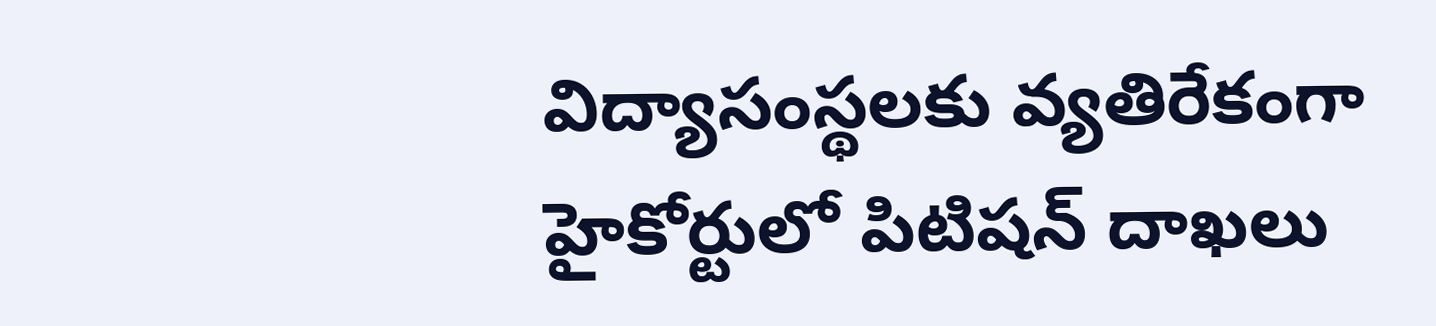విద్యాసంస్థలకు వ్యతిరేకంగా హైకోర్టులో పిటిషన్ దాఖలు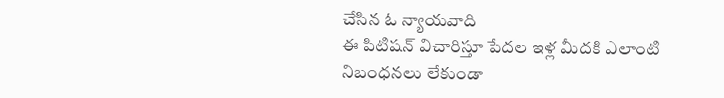చేసిన ఓ న్యాయవాది
ఈ పిటిషన్ విచారిస్తూ పేదల ఇళ్ల మీదకి ఎలాంటి నిబంధనలు లేకుండా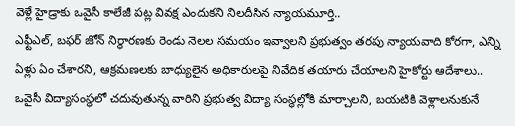వెళ్లే హైడ్రాకు ఒవైసీ కాలేజీ పట్ల వివక్ష ఎందుకని నిలదీసిన న్యాయమూర్తి..
ఎఫ్టీఎల్, బఫర్ జోన్ నిర్థారణకు రెండు నెలల సమయం ఇవ్వాలని ప్రభుత్వం తరపు న్యాయవాది కోరగా, ఎన్ని ఏళ్లు ఏం చేశారని, ఆక్రమణలకు బాధ్యులైన అధికారులపై నివేదిక తయారు చేయాలని హైకోర్టు ఆదేశాలు..
ఒవైసీ విద్యాసంస్థలో చదువుతున్న వారిని ప్రభుత్వ విద్యా సంస్థల్లోకి మార్చాలని, బయటికి వెళ్లాలనుకునే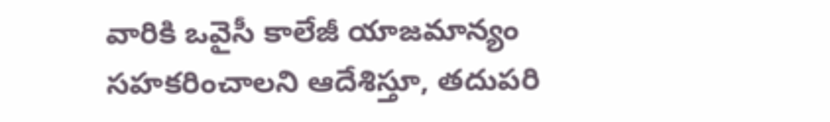వారికి ఒవైసీ కాలేజీ యాజమాన్యం సహకరించాలని ఆదేశిస్తూ, తదుపరి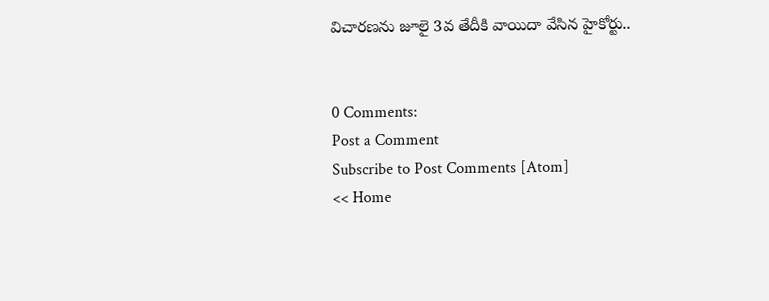విచారణను జూలై 3వ తేదీకి వాయిదా వేసిన హైకోర్టు..


0 Comments:
Post a Comment
Subscribe to Post Comments [Atom]
<< Home